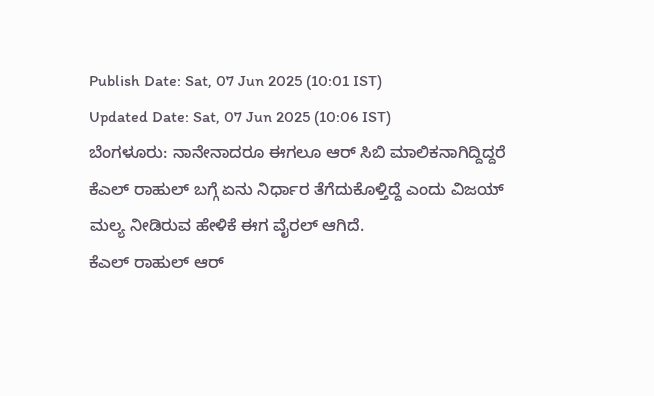Publish Date: Sat, 07 Jun 2025 (10:01 IST)
Updated Date: Sat, 07 Jun 2025 (10:06 IST)
ಬೆಂಗಳೂರು: ನಾನೇನಾದರೂ ಈಗಲೂ ಆರ್ ಸಿಬಿ ಮಾಲಿಕನಾಗಿದ್ದಿದ್ದರೆ ಕೆಎಲ್ ರಾಹುಲ್ ಬಗ್ಗೆ ಏನು ನಿರ್ಧಾರ ತೆಗೆದುಕೊಳ್ತಿದ್ದೆ ಎಂದು ವಿಜಯ್ ಮಲ್ಯ ನೀಡಿರುವ ಹೇಳಿಕೆ ಈಗ ವೈರಲ್ ಆಗಿದೆ.
ಕೆಎಲ್ ರಾಹುಲ್ ಆರ್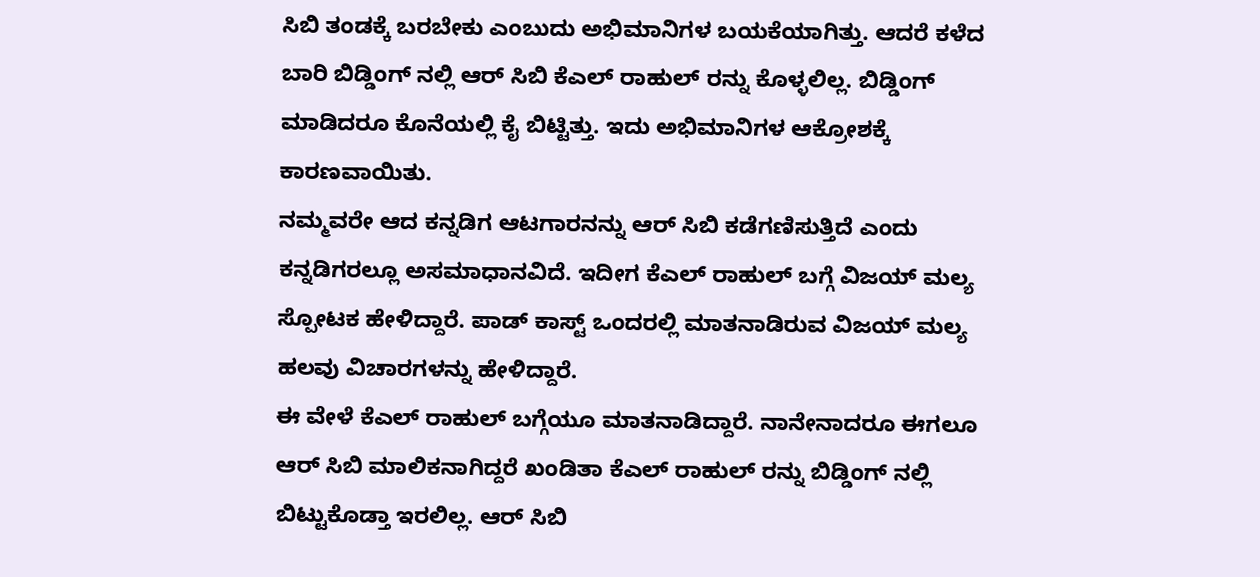ಸಿಬಿ ತಂಡಕ್ಕೆ ಬರಬೇಕು ಎಂಬುದು ಅಭಿಮಾನಿಗಳ ಬಯಕೆಯಾಗಿತ್ತು. ಆದರೆ ಕಳೆದ ಬಾರಿ ಬಿಡ್ಡಿಂಗ್ ನಲ್ಲಿ ಆರ್ ಸಿಬಿ ಕೆಎಲ್ ರಾಹುಲ್ ರನ್ನು ಕೊಳ್ಳಲಿಲ್ಲ. ಬಿಡ್ಡಿಂಗ್ ಮಾಡಿದರೂ ಕೊನೆಯಲ್ಲಿ ಕೈ ಬಿಟ್ಟಿತ್ತು. ಇದು ಅಭಿಮಾನಿಗಳ ಆಕ್ರೋಶಕ್ಕೆ ಕಾರಣವಾಯಿತು.
ನಮ್ಮವರೇ ಆದ ಕನ್ನಡಿಗ ಆಟಗಾರನನ್ನು ಆರ್ ಸಿಬಿ ಕಡೆಗಣಿಸುತ್ತಿದೆ ಎಂದು ಕನ್ನಡಿಗರಲ್ಲೂ ಅಸಮಾಧಾನವಿದೆ. ಇದೀಗ ಕೆಎಲ್ ರಾಹುಲ್ ಬಗ್ಗೆ ವಿಜಯ್ ಮಲ್ಯ ಸ್ಪೋಟಕ ಹೇಳಿದ್ದಾರೆ. ಪಾಡ್ ಕಾಸ್ಟ್ ಒಂದರಲ್ಲಿ ಮಾತನಾಡಿರುವ ವಿಜಯ್ ಮಲ್ಯ ಹಲವು ವಿಚಾರಗಳನ್ನು ಹೇಳಿದ್ದಾರೆ.
ಈ ವೇಳೆ ಕೆಎಲ್ ರಾಹುಲ್ ಬಗ್ಗೆಯೂ ಮಾತನಾಡಿದ್ದಾರೆ. ನಾನೇನಾದರೂ ಈಗಲೂ ಆರ್ ಸಿಬಿ ಮಾಲಿಕನಾಗಿದ್ದರೆ ಖಂಡಿತಾ ಕೆಎಲ್ ರಾಹುಲ್ ರನ್ನು ಬಿಡ್ಡಿಂಗ್ ನಲ್ಲಿ ಬಿಟ್ಟುಕೊಡ್ತಾ ಇರಲಿಲ್ಲ. ಆರ್ ಸಿಬಿ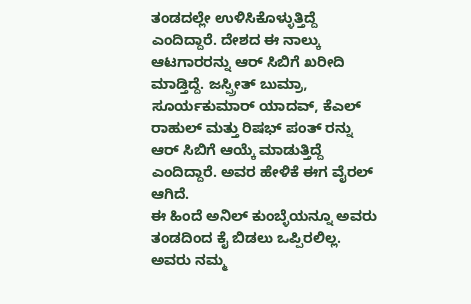ತಂಡದಲ್ಲೇ ಉಳಿಸಿಕೊಳ್ಳುತ್ತಿದ್ದೆ ಎಂದಿದ್ದಾರೆ. ದೇಶದ ಈ ನಾಲ್ಕು ಆಟಗಾರರನ್ನು ಆರ್ ಸಿಬಿಗೆ ಖರೀದಿ ಮಾಡ್ತಿದ್ದೆ. ಜಸ್ಪ್ರೀತ್ ಬುಮ್ರಾ, ಸೂರ್ಯಕುಮಾರ್ ಯಾದವ್, ಕೆಎಲ್ ರಾಹುಲ್ ಮತ್ತು ರಿಷಭ್ ಪಂತ್ ರನ್ನು ಆರ್ ಸಿಬಿಗೆ ಆಯ್ಕೆ ಮಾಡುತ್ತಿದ್ದೆ ಎಂದಿದ್ದಾರೆ. ಅವರ ಹೇಳಿಕೆ ಈಗ ವೈರಲ್ ಆಗಿದೆ.
ಈ ಹಿಂದೆ ಅನಿಲ್ ಕುಂಬ್ಳೆಯನ್ನೂ ಅವರು ತಂಡದಿಂದ ಕೈ ಬಿಡಲು ಒಪ್ಪಿರಲಿಲ್ಲ. ಅವರು ನಮ್ಮ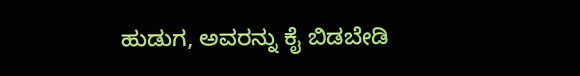ಹುಡುಗ, ಅವರನ್ನು ಕೈ ಬಿಡಬೇಡಿ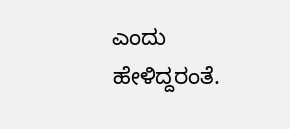ಎಂದು ಹೇಳಿದ್ದರಂತೆ.